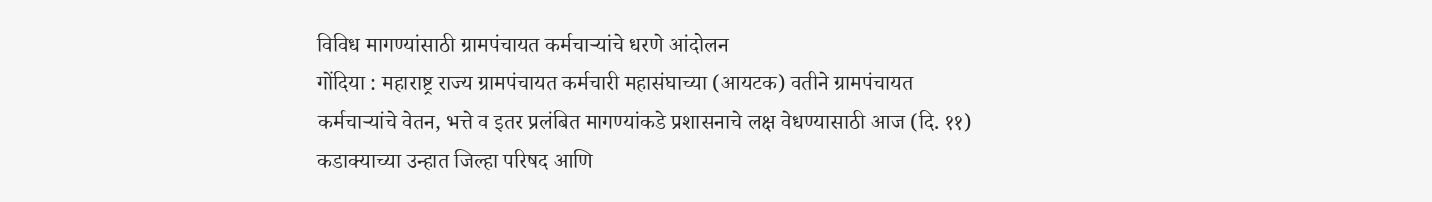विविध मागण्यांसाठी ग्रामपंचायत कर्मचाऱ्यांचे धरणे आंदोलन
गोंदिया : महाराष्ट्र राज्य ग्रामपंचायत कर्मचारी महासंघाच्या (आयटक) वतीने ग्रामपंचायत कर्मचाऱ्यांचे वेतन, भत्ते व इतर प्रलंबित मागण्यांकडे प्रशासनाचे लक्ष वेधण्यासाठी आज (दि. ११) कडाक्याच्या उन्हात जिल्हा परिषद आणि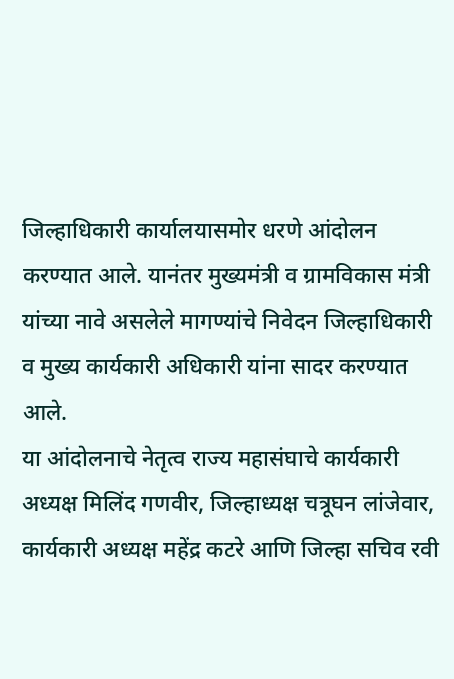जिल्हाधिकारी कार्यालयासमोर धरणे आंदोलन करण्यात आले. यानंतर मुख्यमंत्री व ग्रामविकास मंत्री यांच्या नावे असलेले मागण्यांचे निवेदन जिल्हाधिकारी व मुख्य कार्यकारी अधिकारी यांना सादर करण्यात आले.
या आंदोलनाचे नेतृत्व राज्य महासंघाचे कार्यकारी अध्यक्ष मिलिंद गणवीर, जिल्हाध्यक्ष चत्रूघन लांजेवार, कार्यकारी अध्यक्ष महेंद्र कटरे आणि जिल्हा सचिव रवी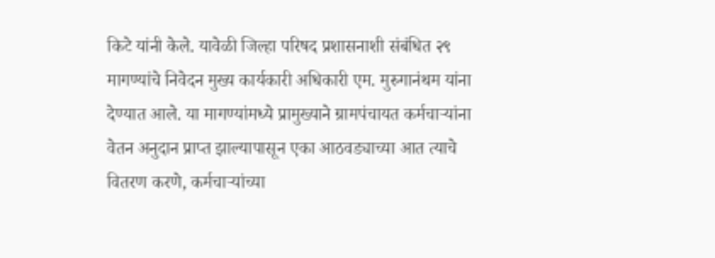किटे यांनी केले. यावेळी जिल्हा परिषद प्रशासनाशी संबंधित २९ मागण्यांचे निवेदन मुख्य कार्यकारी अधिकारी एम. मुरुगानंथम यांना देण्यात आले. या मागण्यांमध्ये प्रामुख्याने ग्रामपंचायत कर्मचाऱ्यांना वेतन अनुदान प्राप्त झाल्यापासून एका आठवड्याच्या आत त्याचे वितरण करणे, कर्मचाऱ्यांच्या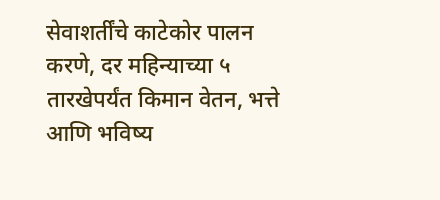सेवाशर्तींचे काटेकोर पालन करणे, दर महिन्याच्या ५ तारखेपर्यंत किमान वेतन, भत्ते आणि भविष्य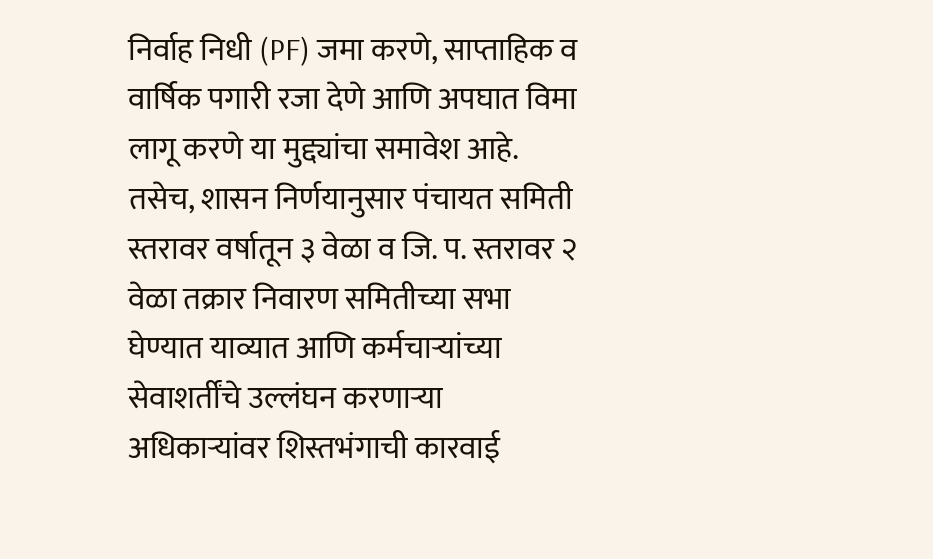निर्वाह निधी (PF) जमा करणे, साप्ताहिक व वार्षिक पगारी रजा देणे आणि अपघात विमा लागू करणे या मुद्द्यांचा समावेश आहे. तसेच, शासन निर्णयानुसार पंचायत समिती स्तरावर वर्षातून ३ वेळा व जि. प. स्तरावर २ वेळा तक्रार निवारण समितीच्या सभा घेण्यात याव्यात आणि कर्मचाऱ्यांच्या सेवाशर्तींचे उल्लंघन करणाऱ्या अधिकाऱ्यांवर शिस्तभंगाची कारवाई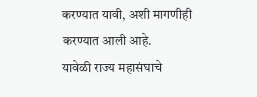करण्यात यावी, अशी मागणीही करण्यात आली आहे.
यावेळी राज्य महासंघाचे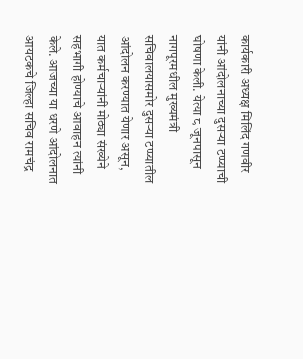कार्यकारी अध्यक्ष मिलिंद गणवीर यांनी आंदोलनाच्या दुसऱ्या टप्प्याची घोषणा केली. येत्या ८ जूनपासून नागपूरमधील मुख्यमंत्री सचिवालयासमोर दुसऱ्या टप्प्यातील आंदोलन करण्यात येणार असून, यात कर्मचाऱ्यांनी मोठ्या संख्येने सहभागी होण्याचे आवाहन त्यांनी केले. आजच्या या धरणे आंदोलनात आयटकचे जिल्हा सचिव रामचंद्र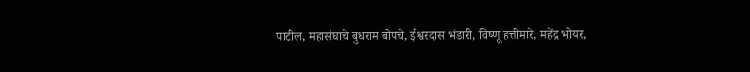पाटील, महासंघाचे बुधराम बोपचे, ईश्वरदास भंडारी, विष्णू हत्तीमारे, महेंद्र भोयर,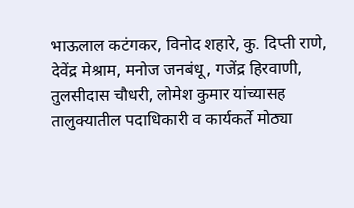भाऊलाल कटंगकर, विनोद शहारे, कु. दिप्ती राणे, देवेंद्र मेश्राम, मनोज जनबंधू, गजेंद्र हिरवाणी, तुलसीदास चौधरी, लोमेश कुमार यांच्यासह तालुक्यातील पदाधिकारी व कार्यकर्ते मोठ्या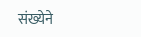संख्येने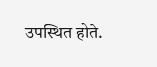उपस्थित होते.